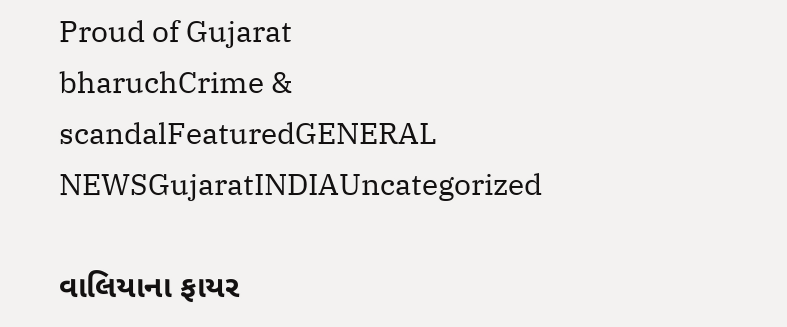Proud of Gujarat
bharuchCrime & scandalFeaturedGENERAL NEWSGujaratINDIAUncategorized

વાલિયાના ફાયર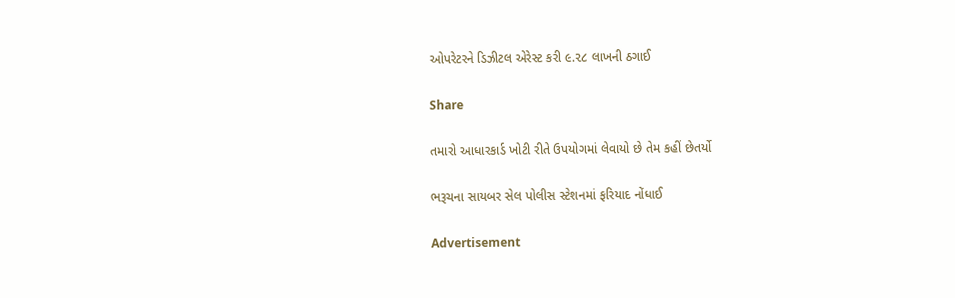ઓપરેટરને ડિઝીટલ એરેસ્ટ કરી ૯.૨૮ લાખની ઠગાઈ

Share

તમારો આધારકાર્ડ ખોટી રીતે ઉપયોગમાં લેવાયો છે તેમ કહીં છેતર્યો

ભરૂચના સાયબર સેલ પોલીસ સ્ટેશનમાં ફરિયાદ નોંધાઈ

Advertisement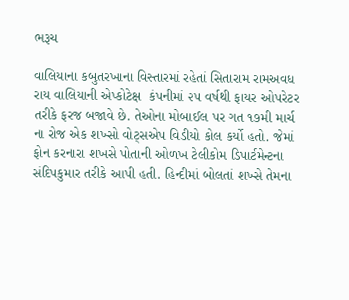ભરૂચ

વાલિયાના કબુતરખાના વિસ્તારમાં રહેતાં સિતારામ રામઅવધ રાય વાલિયાની એપ્કોટેક્ષ  કંપનીમાં ૨૫ વર્ષથી ફાયર ઓપરેટર તરીકે ફરજ બજાવે છે. તેઓના મોબાઈલ પર ગત ૧૭મી માર્ચ ના રોજ એક શખ્સો વોટ્સએપ વિડીયો કોલ કર્યો હતો. જેમાં ફોન કરનારા શખસે પોતાની ઓળખ ટેલીકોમ ડિપાર્ટમેન્ટના સંદિપકુમાર તરીકે આપી હતી. હિન્દીમાં બોલતાં શખ્સે તેમના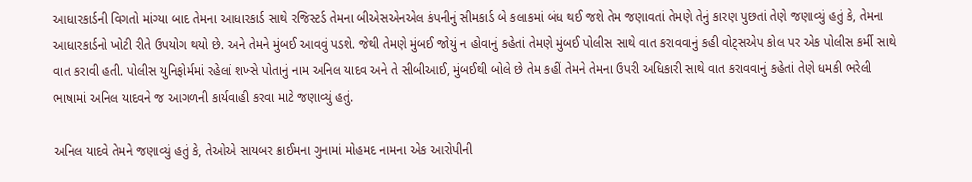આધારકાર્ડની વિગતો માંગ્યા બાદ તેમના આધારકાર્ડ સાથે રજિસ્ટર્ડ તેમના બીએસએનએલ કંપનીનું સીમકાર્ડ બે કલાકમાં બંધ થઈ જશે તેમ જણાવતાં તેમણે તેનું કારણ પુછતાં તેણે જણાવ્યું હતું કે, તેમના આધારકાર્ડનો ખોટી રીતે ઉપયોગ થયો છે. અને તેમને મુંબઈ આવવું પડશે. જેથી તેમણે મુંબઈ જોયું ન હોવાનું કહેતાં તેમણે મુંબઈ પોલીસ સાથે વાત કરાવવાનું કહી વોટ્સએપ કોલ પર એક પોલીસ કર્મી સાથે વાત કરાવી હતી. પોલીસ યુનિફોર્મમાં રહેલાં શખ્સે પોતાનું નામ અનિલ યાદવ અને તે સીબીઆઈ, મુંબઈથી બોલે છે તેમ કહીં તેમને તેમના ઉપરી અધિકારી સાથે વાત કરાવવાનું કહેતાં તેણે ધમકી ભરેલી ભાષામાં અનિલ યાદવને જ આગળની કાર્યવાહી કરવા માટે જણાવ્યું હતું.

અનિલ યાદવે તેમને જણાવ્યું હતું કે, તેઓએ સાયબર ક્રાઈમના ગુનામાં મોહમદ નામના એક આરોપીની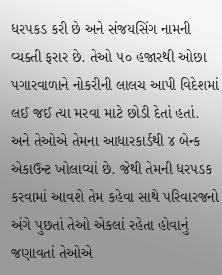ધરપકડ કરી છે અને સંજયસિંગ નામની વ્યક્તી ફરાર છે. તેઓ ૫૦ હજારથી ઓછા પગારવાળાને નોકરીની લાલચ આપી વિદેશમાં લઈ જઈ ત્યા મરવા માટે છોડી દેતાં હતાં. અને તેઓએ તેમના આધારકાર્ડથી ૪ બેન્ક એકાઉન્ટ ખોલાવ્યાં છે. જેથી તેમની ધરપડક કરવામાં આવશે તેમ કહેવા સાથે પરિવારજનો અંગે પુછતાં તેઓ એકલાં રહેતા હોવાનું જણાવતાં તેઓએ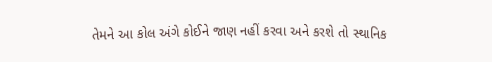તેમને આ કોલ અંગે કોઈને જાણ નહીં કરવા અને કરશે તો સ્થાનિક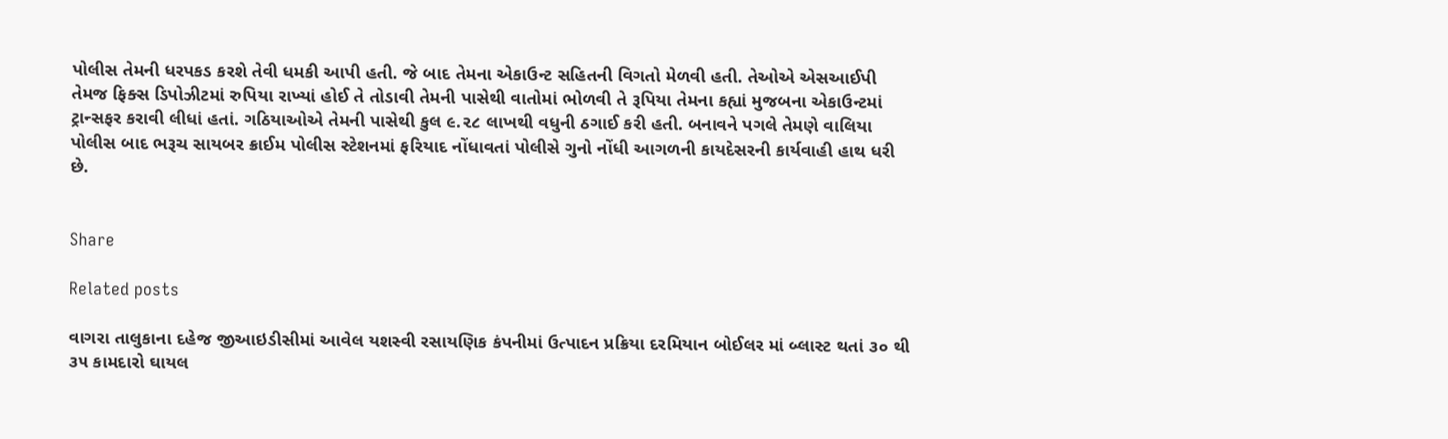પોલીસ તેમની ધરપકડ કરશે તેવી ધમકી આપી હતી. જે બાદ તેમના એકાઉન્ટ સહિતની વિગતો મેળવી હતી. તેઓએ એસઆઈપી તેમજ ફિક્સ ડિપોઝીટમાં રુપિયા રાખ્યાં હોઈ તે તોડાવી તેમની પાસેથી વાતોમાં ભોળવી તે રૂપિયા તેમના કહ્યાં મુજબના એકાઉન્ટમાં ટ્રાન્સફર કરાવી લીધાં હતાં. ગઠિયાઓએ તેમની પાસેથી કુલ ૯.૨૮ લાખથી વધુની ઠગાઈ કરી હતી. બનાવને પગલે તેમણે વાલિયા પોલીસ બાદ ભરૂચ સાયબર ક્રાઈમ પોલીસ સ્ટેશનમાં ફરિયાદ નોંધાવતાં પોલીસે ગુનો નોંધી આગળની કાયદેસરની કાર્યવાહી હાથ ધરી છે.


Share

Related posts

વાગરા તાલુકાના દહેજ જીઆઇડીસીમાં આવેલ યશસ્વી રસાયણિક કંપનીમાં ઉત્પાદન પ્રક્રિયા દરમિયાન બોઈલર માં બ્લાસ્ટ થતાં ૩૦ થી ૩૫ કામદારો ઘાયલ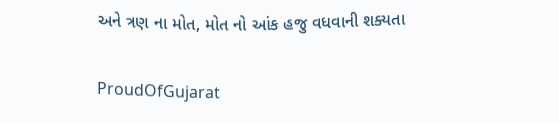અને ત્રણ ના મોત, મોત નો આંક હજુ વધવાની શક્યતા

ProudOfGujarat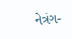નેત્રંગ-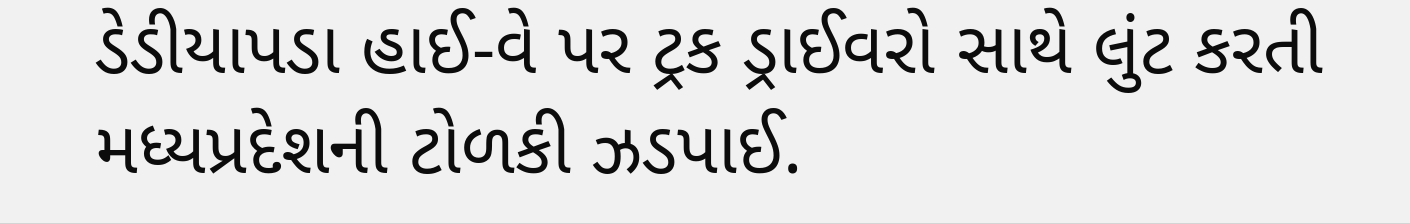ડેડીયાપડા હાઈ-વે પર ટ્રક ડ્રાઈવરો સાથે લુંટ કરતી મધ્યપ્રદેશની ટોળકી ઝડપાઈ.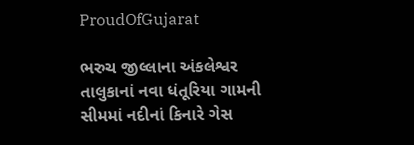ProudOfGujarat

ભરુચ જીલ્લાના અંકલેશ્વર તાલુકાનાં નવા ધંતૂરિયા ગામની સીમમાં નદીનાં કિનારે ગેસ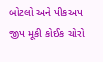બોટલો અને પીકઅપ જીપ મૂકી કોઈક ચોરો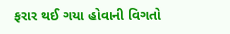ફરાર થઈ ગયા હોવાની વિગતો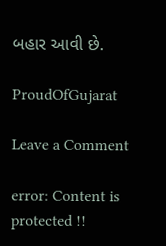બહાર આવી છે.

ProudOfGujarat

Leave a Comment

error: Content is protected !!